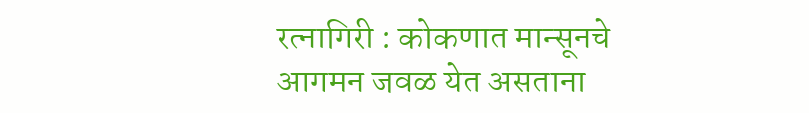रत्नागिरी : कोकणात मान्सूनचे आगमन जवळ येत असताना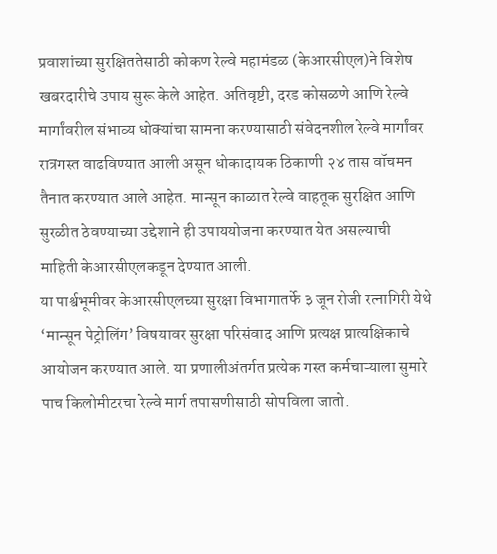प्रवाशांच्या सुरक्षिततेसाठी कोकण रेल्वे महामंडळ (केआरसीएल)ने विशेष खबरदारीचे उपाय सुरू केले आहेत. अतिवृष्टी, दरड कोसळणे आणि रेल्वे मार्गांवरील संभाव्य धोक्यांचा सामना करण्यासाठी संवेदनशील रेल्वे मार्गांवर रात्रगस्त वाढविण्यात आली असून धोकादायक ठिकाणी २४ तास वॉचमन तैनात करण्यात आले आहेत. मान्सून काळात रेल्वे वाहतूक सुरक्षित आणि सुरळीत ठेवण्याच्या उद्देशाने ही उपाययोजना करण्यात येत असल्याची माहिती केआरसीएलकडून देण्यात आली.
या पार्श्वभूमीवर केआरसीएलच्या सुरक्षा विभागातर्फे ३ जून रोजी रत्नागिरी येथे ‘मान्सून पेट्रोलिंग’ विषयावर सुरक्षा परिसंवाद आणि प्रत्यक्ष प्रात्यक्षिकाचे आयोजन करण्यात आले. या प्रणालीअंतर्गत प्रत्येक गस्त कर्मचाऱ्याला सुमारे पाच किलोमीटरचा रेल्वे मार्ग तपासणीसाठी सोपविला जातो.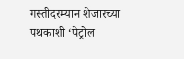गस्तीदरम्यान शेजारच्या पथकाशी ‘पेट्रोल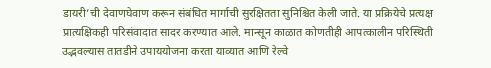डायरी’ची देवाणघेवाण करून संबंधित मार्गाची सुरक्षितता सुनिश्चित केली जाते. या प्रक्रियेचे प्रत्यक्ष प्रात्यक्षिकही परिसंवादात सादर करण्यात आले. मान्सून काळात कोणतीही आपत्कालीन परिस्थिती उद्भवल्यास तातडीने उपाययोजना करता याव्यात आणि रेल्वे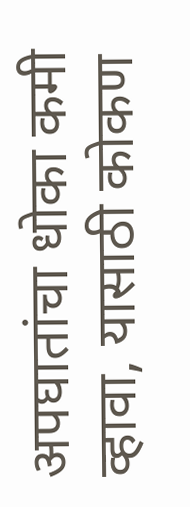अपघातांचा धोका कमी व्हावा, यासाठी कोकण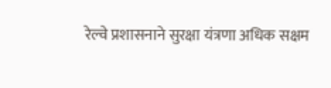रेल्वे प्रशासनाने सुरक्षा यंत्रणा अधिक सक्षम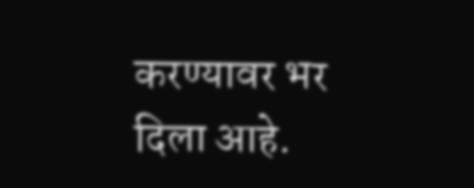करण्यावर भर दिला आहे.